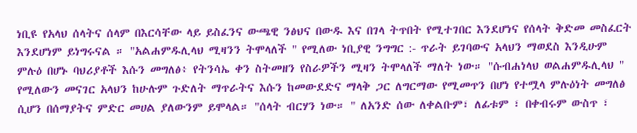ነቢዩ የአላህ ሰላትና ሰላም በእርሳቸው ላይ ይስፈንና ውጫዊ ንፅህና በውዱ እና በገላ ትጥበት የሚተገበር እንደሆነና የሰላት ቅድመ መስፈርት እንደሆነም ይነግሩናል ። "አልሐምዱሊላህ ሚዛንን ትሞላለች " የሚለው ነቢያዊ ንግግር :- ጥራት ይገባውና አላህን ማወደስ እንዲሁም ምሉዕ በሆኑ ባህሪያቶች እሱን መግለፅ፥ የትንሳኤ ቀን ስትመዘን የስራዎችን ሚዛን ትሞላለች ማለት ነው። "ሱብሐነላህ ወልሐምዱሊላህ " የሚለውን መናገር አላህን ከሁሉም ጉድለት ማጥራትና እሱን ከመውደድና ማላቅ ጋር ለግርማው የሚመጥን በሆነ የተሟላ ምሉዕነት መግለፅ ሲሆን በሰማያትና ምድር መሀል ያለውንም ይሞላል። "ሰላት ብርሃን ነው። " ለአንድ ሰው ለቀልቡም፣ ለፊቱም ፣ በቀብሩም ውስጥ ፣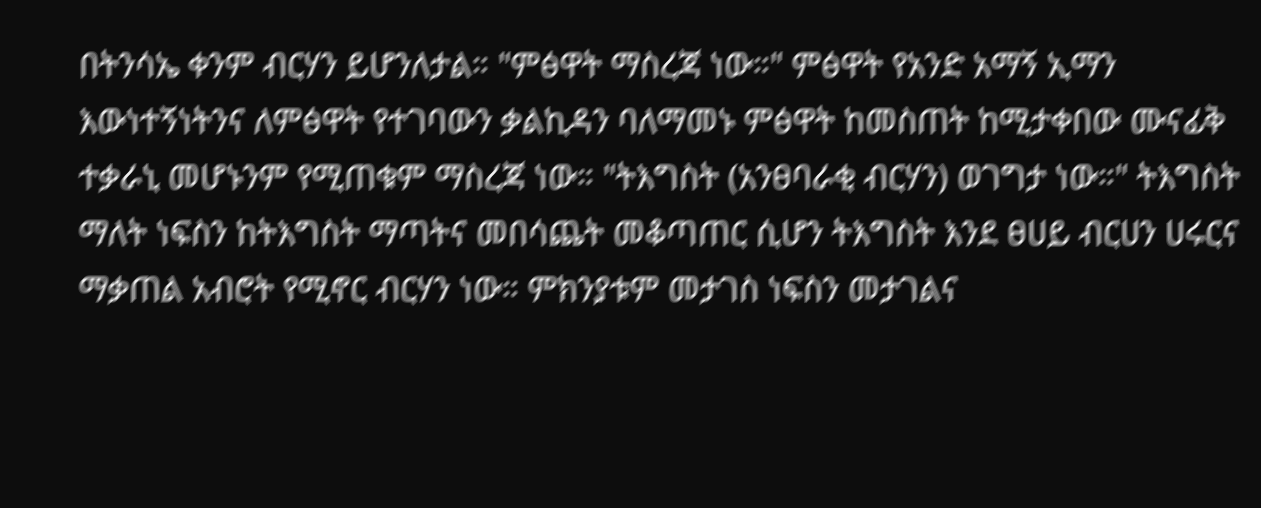በትንሳኤ ቀንም ብርሃን ይሆንለታል። "ምፅዋት ማስረጃ ነው።" ምፅዋት የአንድ አማኝ ኢማን እውነተኝነትንና ለምፅዋት የተገባውን ቃልኪዳን ባለማመኑ ምፅዋት ከመስጠት ከሚታቀበው ሙናፊቅ ተቃራኒ መሆኑንም የሚጠቁም ማስረጃ ነው። "ትእግስት (አንፀባራቂ ብርሃን) ወገግታ ነው።" ትእግስት ማለት ነፍስን ከትእግስት ማጣትና መበሳጨት መቆጣጠር ሲሆን ትእግስት እንደ ፀሀይ ብርሀን ሀሩርና ማቃጠል አብሮት የሚኖር ብርሃን ነው። ምክንያቱም መታገስ ነፍስን መታገልና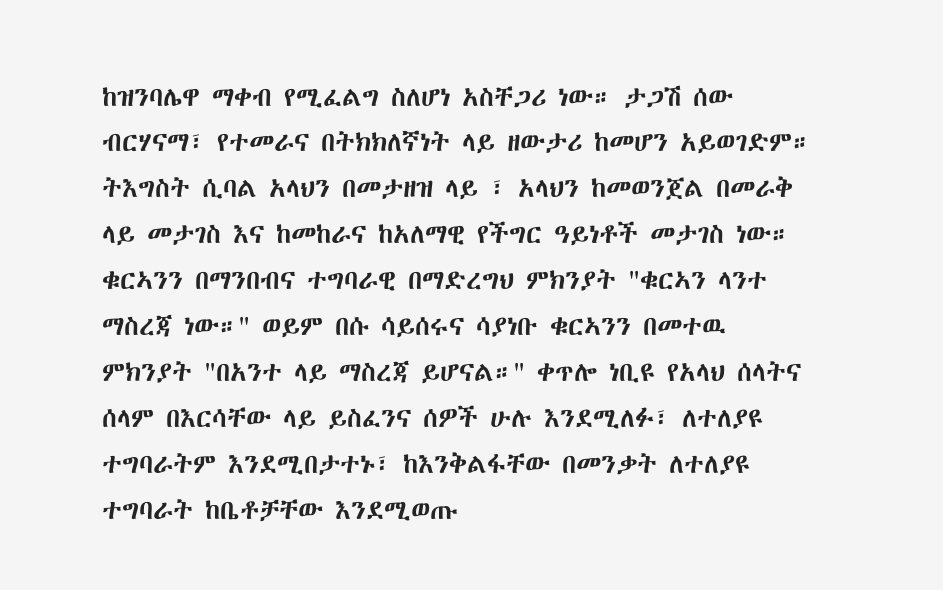ከዝንባሌዋ ማቀብ የሚፈልግ ስለሆነ አስቸጋሪ ነው። ታጋሽ ሰው ብርሃናማ፣ የተመራና በትክክለኛነት ላይ ዘውታሪ ከመሆን አይወገድም። ትእግስት ሲባል አላህን በመታዘዝ ላይ ፣ አላህን ከመወንጀል በመራቅ ላይ መታገስ እና ከመከራና ከአለማዊ የችግር ዓይነቶች መታገስ ነው። ቁርኣንን በማንበብና ተግባራዊ በማድረግህ ምክንያት "ቁርኣን ላንተ ማስረጃ ነው።" ወይም በሱ ሳይሰሩና ሳያነቡ ቁርኣንን በመተዉ ምክንያት "በአንተ ላይ ማስረጃ ይሆናል።" ቀጥሎ ነቢዩ የአላህ ሰላትና ሰላም በእርሳቸው ላይ ይስፈንና ሰዎች ሁሉ እንደሚለፉ፣ ለተለያዩ ተግባራትም እንደሚበታተኑ፣ ከእንቅልፋቸው በመንቃት ለተለያዩ ተግባራት ከቤቶቻቸው እንደሚወጡ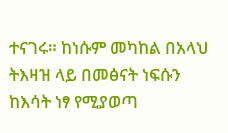ተናገሩ። ከነሱም መካከል በአላህ ትእዛዝ ላይ በመፅናት ነፍሱን ከእሳት ነፃ የሚያወጣ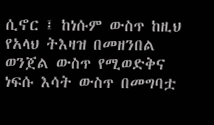ሲኖር ፤ ከነሱም ውስጥ ከዚህ የአላህ ትእዛዝ በመዘንበል ወንጀል ውስጥ የሚወድቅና ነፍሱ እሳት ውስጥ በመግባቷ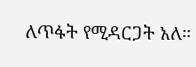ለጥፋት የሚዳርጋት አለ።